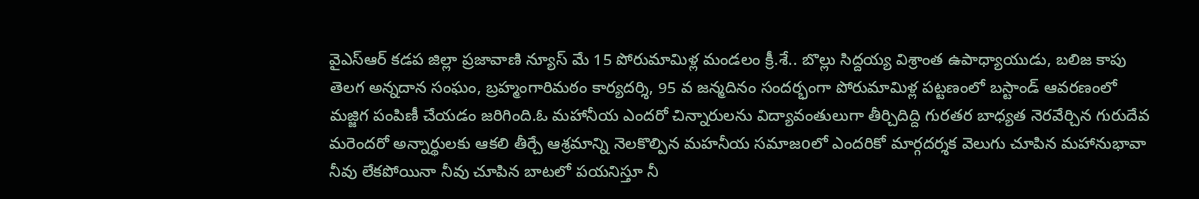వైఎస్ఆర్ కడప జిల్లా ప్రజావాణి న్యూస్ మే 15 పోరుమామిళ్ల మండలం క్రీ.శే.. బొల్లు సిద్దయ్య విశ్రాంత ఉపాధ్యాయుడు, బలిజ కాపు తెలగ అన్నదాన సంఘం, బ్రహ్మంగారిమఠం కార్యదర్శి, 95 వ జన్మదినం సందర్భంగా పోరుమామిళ్ల పట్టణంలో బస్టాండ్ ఆవరణంలో మజ్జిగ పంపిణీ చేయడం జరిగింది.ఓ మహానీయ ఎందరో చిన్నారులను విద్యావంతులుగా తీర్చిదిద్ది గురతర బాధ్యత నెరవేర్చిన గురుదేవ మరెందరో అన్నార్థులకు ఆకలి తీర్చే ఆశ్రమాన్ని నెలకొల్పిన మహనీయ సమాజoలో ఎందరికో మార్గదర్శక వెలుగు చూపిన మహానుభావా నీవు లేకపోయినా నీవు చూపిన బాటలో పయనిస్తూ నీ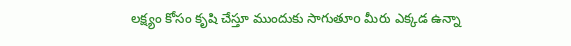లక్ష్యం కోసం కృషి చేస్తూ ముందుకు సాగుతూo మీరు ఎక్కడ ఉన్నా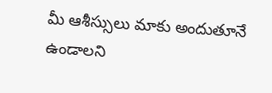మీ ఆశీస్సులు మాకు అందుతూనే ఉండాలని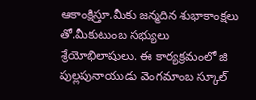ఆకాంక్షిస్తూ.మీకు జన్మదిన శుభాకాంక్షలు తో.మీకుటుంబ సభ్యులు శ్రేయోభిలాషులు. ఈ కార్యక్రమంలో జి పుల్లపునాయుడు వెంగమాంబ స్కూల్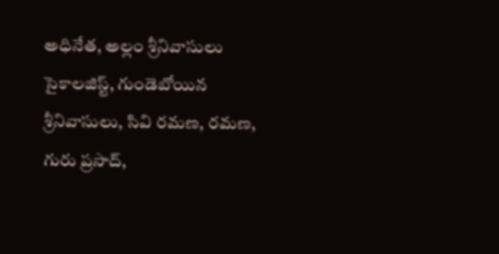అధినేత, అల్లం శ్రీనివాసులు సైకాలజిస్ట్, గుండెబోయిన శ్రీనివాసులు, సివి రమణ, రమణ, గురు ప్రసాద్,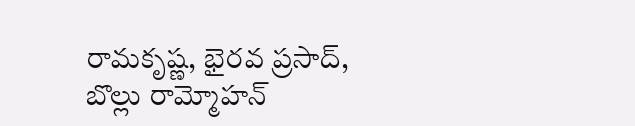రామకృష్ణ, భైరవ ప్రసాద్, బొల్లు రామ్మోహన్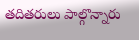తదితరులు పాల్గొన్నారు